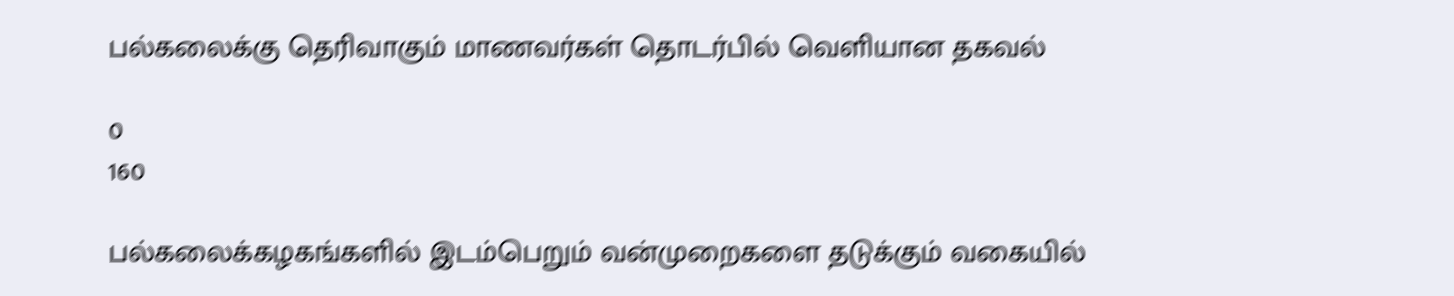பல்கலைக்கு தெரிவாகும் மாணவர்கள் தொடர்பில் வெளியான தகவல்

0
160

பல்கலைக்கழகங்களில் இடம்பெறும் வன்முறைகளை தடுக்கும் வகையில்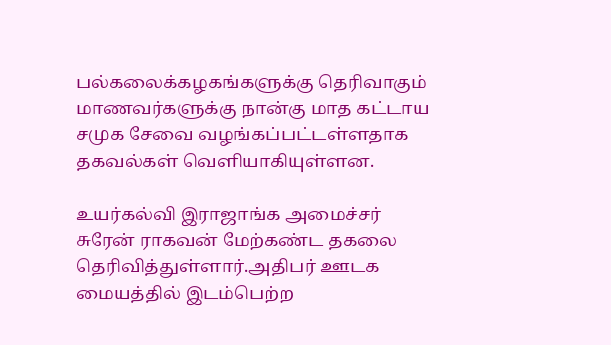பல்கலைக்கழகங்களுக்கு தெரிவாகும் மாணவர்களுக்கு நான்கு மாத கட்டாய சமுக சேவை வழங்கப்பட்டள்ளதாக தகவல்கள் வெளியாகியுள்ளன.

உயர்கல்வி இராஜாங்க அமைச்சர் சுரேன் ராகவன் மேற்கண்ட தகலை தெரிவித்துள்ளார்.அதிபர் ஊடக மையத்தில் இடம்பெற்ற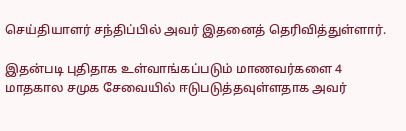செய்தியாளர் சந்திப்பில் அவர் இதனைத் தெரிவித்துள்ளார்.

இதன்படி புதிதாக உள்வாங்கப்படும் மாணவர்களை 4 மாதகால சமுக சேவையில் ஈடுபடுத்தவுள்ளதாக அவர்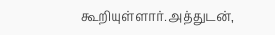கூறியுள்ளார்.அத்துடன்,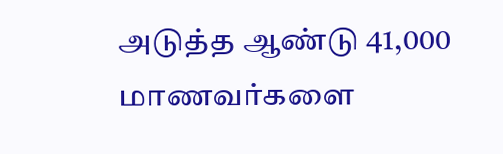அடுத்த ஆண்டு 41,000 மாணவர்களை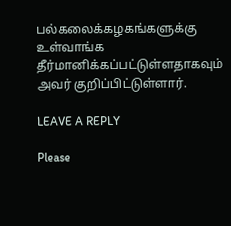பல்கலைக்கழகங்களுக்கு உள்வாங்க தீர்மானிக்கப்பட்டுள்ளதாகவும் அவர் குறிப்பிட்டுள்ளார்.

LEAVE A REPLY

Please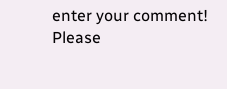enter your comment!
Please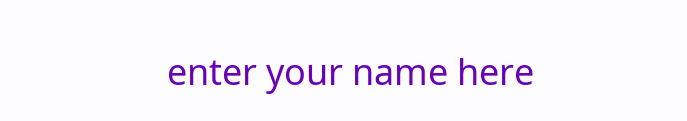enter your name here